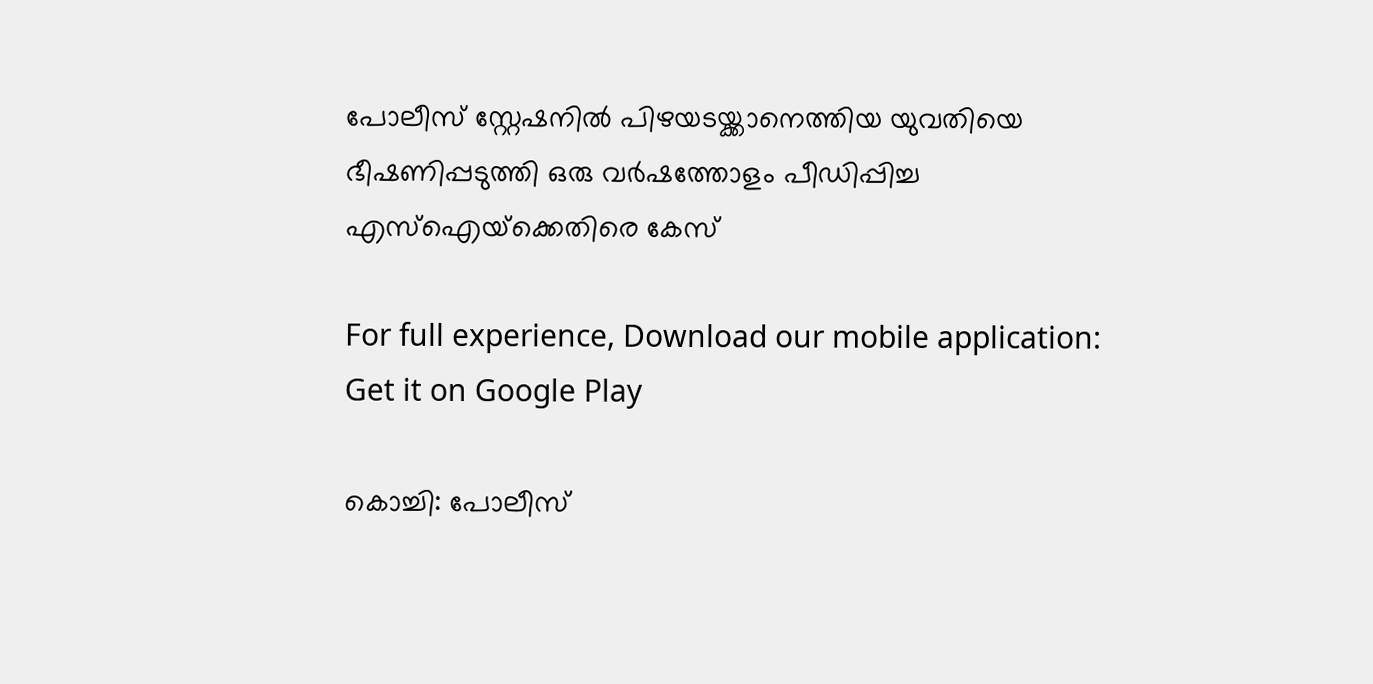പോലീസ് സ്റ്റേഷനില്‍ പിഴയടയ്ക്കാനെത്തിയ യുവതിയെ ഭീഷണിപ്പടുത്തി ഒരു വര്‍ഷത്തോളം പീഡിപ്പിച്ച എസ്ഐയ്‌ക്കെതിരെ കേസ്

For full experience, Download our mobile application:
Get it on Google Play

കൊച്ചി: പോലീസ്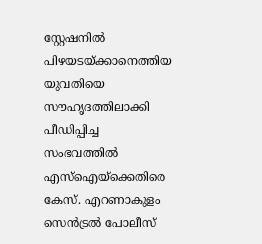സ്റ്റേഷനില്‍ പിഴയടയ്ക്കാനെത്തിയ യുവതിയെ സൗഹൃദത്തിലാക്കി പീഡിപ്പിച്ച സംഭവത്തില്‍ എസ്ഐയ്‌ക്കെതിരെ കേസ്. എറണാകുളം സെന്‍ട്രല്‍ പോലീസ്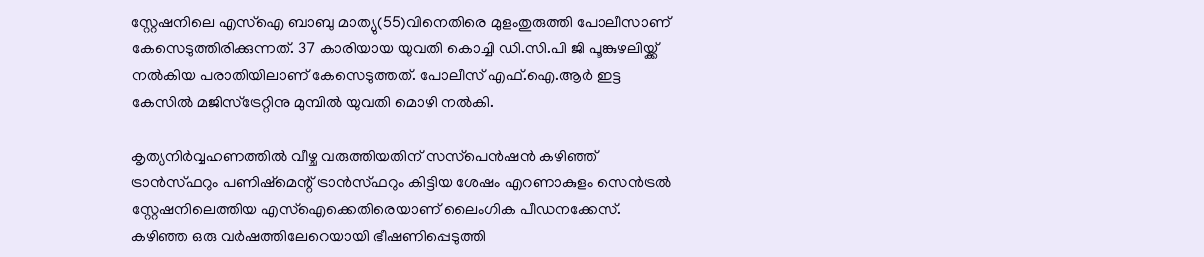സ്റ്റേഷനിലെ എസ്ഐ ബാബു മാത്യു(55)വിനെതിരെ മുളംതുരുത്തി പോലീസാണ് കേസെടുത്തിരിക്കുന്നത്. 37 കാരിയായ യുവതി കൊച്ചി ഡി.സി.പി ജി പൂങ്കുഴലിയ്ക്ക് നല്‍കിയ പരാതിയിലാണ് കേസെടുത്തത്. പോലീസ് എഫ്.ഐ.ആര്‍ ഇട്ട കേസില്‍ മജിസ്‌ട്രേറ്റിനു മുമ്പില്‍ യുവതി മൊഴി നല്‍കി.

കൃത്യനിർവ്വഹണത്തിൽ വീഴ്ച വരുത്തിയതിന് സസ്‌പെന്‍ഷന്‍ കഴിഞ്ഞ് ട്രാന്‍സ്ഫറും പണിഷ്‌മെന്റ് ട്രാന്‍സ്ഫറും കിട്ടിയ ശേഷം എറണാകുളം സെന്‍ട്രല്‍ സ്റ്റേഷനിലെത്തിയ എസ്ഐക്കെതിരെയാണ് ലൈംഗിക പീഡനക്കേസ്. കഴിഞ്ഞ ഒരു വര്‍ഷത്തിലേറെയായി ഭീഷണിപ്പെടുത്തി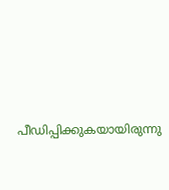പീഡിപ്പിക്കുകയായിരുന്നു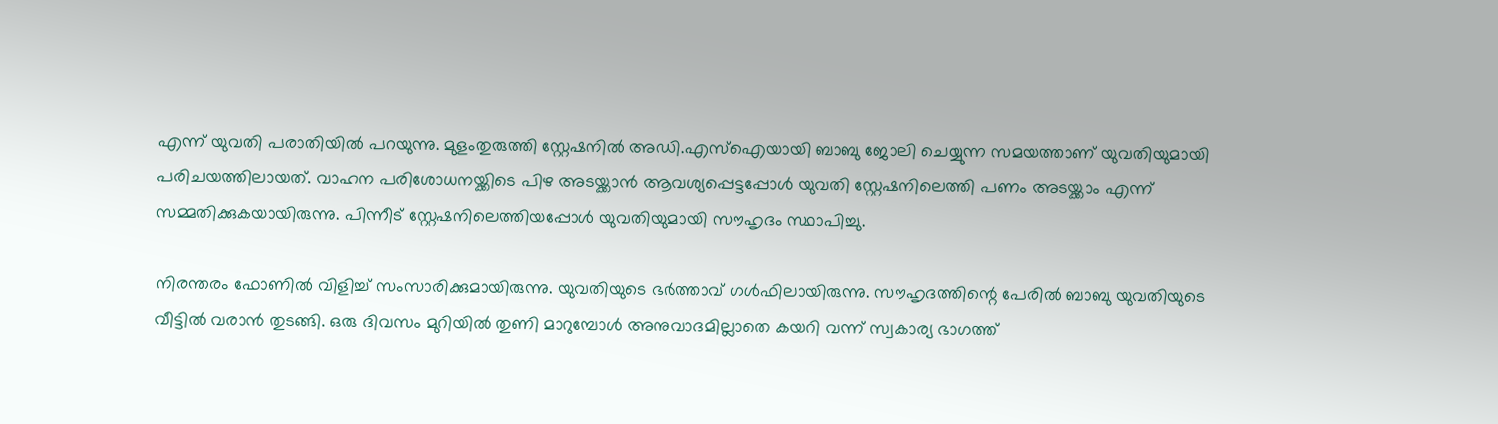എന്ന് യുവതി പരാതിയില്‍ പറയുന്നു. മുളംതുരുത്തി സ്റ്റേഷനില്‍ അഡി.എസ്ഐയായി ബാബു ജോലി ചെയ്യുന്ന സമയത്താണ് യുവതിയുമായി പരിചയത്തിലായത്. വാഹന പരിശോധനയ്ക്കിടെ പിഴ അടയ്ക്കാന്‍ ആവശ്യപ്പെട്ടപ്പോള്‍ യുവതി സ്റ്റേഷനിലെത്തി പണം അടയ്ക്കാം എന്ന് സമ്മതിക്കുകയായിരുന്നു. പിന്നീട് സ്റ്റേഷനിലെത്തിയപ്പോള്‍ യുവതിയുമായി സൗഹൃദം സ്ഥാപിച്ചു.

നിരന്തരം ഫോണില്‍ വിളിച്ച് സംസാരിക്കുമായിരുന്നു. യുവതിയുടെ ഭര്‍ത്താവ് ഗള്‍ഫിലായിരുന്നു. സൗഹൃദത്തിന്റെ പേരില്‍ ബാബു യുവതിയുടെ വീട്ടില്‍ വരാന്‍ തുടങ്ങി. ഒരു ദിവസം മുറിയില്‍ തുണി മാറുമ്പോള്‍ അനുവാദമില്ലാതെ കയറി വന്ന് സ്വകാര്യ ഭാഗത്ത്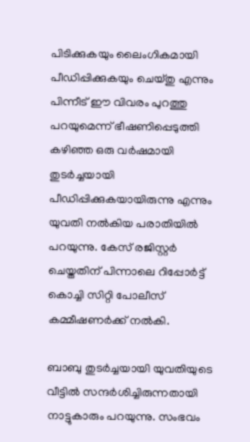പിടിക്കുകയും ലൈംഗികമായി പീഡിപ്പിക്കുകയും ചെയ്തു എന്നും പിന്നീട് ഈ വിവരം പുറത്തു പറയുമെന്ന് ഭീഷണിപ്പെടുത്തി കഴിഞ്ഞ ഒരു വര്‍ഷമായി തുടര്‍ച്ചയായി പീഡിപ്പിക്കുകയായിരുന്നു എന്നും യുവതി നല്‍കിയ പരാതിയില്‍ പറയുന്നു. കേസ് രജിസ്റ്റര്‍ ചെയ്തതിന് പിന്നാലെ റിപ്പോര്‍ട്ട് കൊച്ചി സിറ്റി പോലീസ് കമ്മീഷണര്‍ക്ക് നല്‍കി.

ബാബു തുടര്‍ച്ചയായി യുവതിയുടെ വീട്ടില്‍ സന്ദര്‍ശിച്ചിരുന്നതായി നാട്ടുകാരും പറയുന്നു. സംഭവം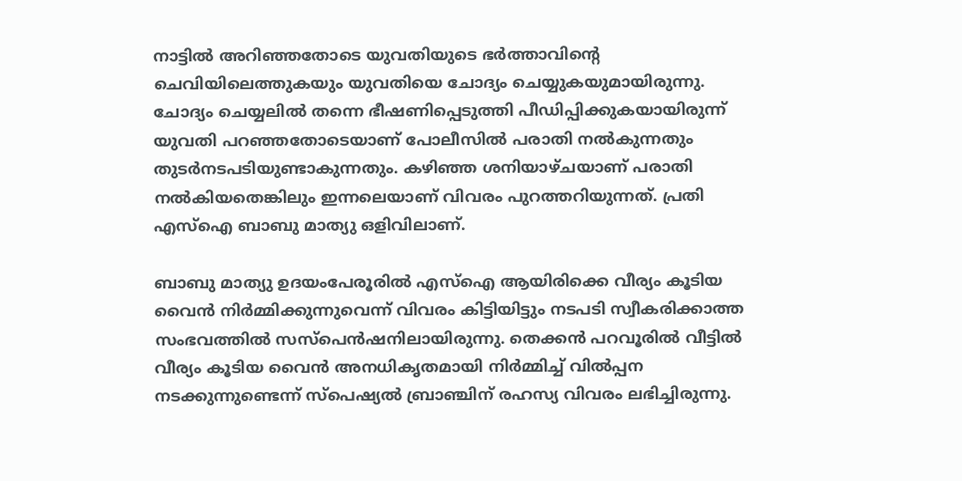നാട്ടില്‍ അറിഞ്ഞതോടെ യുവതിയുടെ ഭര്‍ത്താവിന്റെ ചെവിയിലെത്തുകയും യുവതിയെ ചോദ്യം ചെയ്യുകയുമായിരുന്നു. ചോദ്യം ചെയ്യലില്‍ തന്നെ ഭീഷണിപ്പെടുത്തി പീഡിപ്പിക്കുകയായിരുന്ന് യുവതി പറഞ്ഞതോടെയാണ് പോലീസില്‍ പരാതി നല്‍കുന്നതും തുടര്‍നടപടിയുണ്ടാകുന്നതും. കഴിഞ്ഞ ശനിയാഴ്ചയാണ് പരാതി നല്‍കിയതെങ്കിലും ഇന്നലെയാണ് വിവരം പുറത്തറിയുന്നത്. പ്രതി എസ്ഐ ബാബു മാത്യു ഒളിവിലാണ്.

ബാബു മാത്യു ഉദയംപേരൂരില്‍ എസ്ഐ ആയിരിക്കെ വീര്യം കൂടിയ വൈന്‍ നിര്‍മ്മിക്കുന്നുവെന്ന് വിവരം കിട്ടിയിട്ടും നടപടി സ്വീകരിക്കാത്ത സംഭവത്തില്‍ സസ്‌പെന്‍ഷനിലായിരുന്നു. തെക്കന്‍ പറവൂരില്‍ വീട്ടില്‍ വീര്യം കൂടിയ വൈന്‍ അനധികൃതമായി നിര്‍മ്മിച്ച് വില്‍പ്പന നടക്കുന്നുണ്ടെന്ന് സ്പെഷ്യല്‍ ബ്രാഞ്ചിന് രഹസ്യ വിവരം ലഭിച്ചിരുന്നു.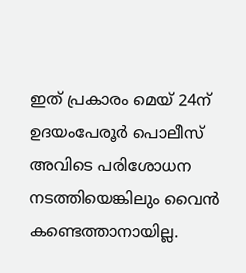ഇത് പ്രകാരം മെയ് 24ന് ഉദയംപേരൂര്‍ പൊലീസ് അവിടെ പരിശോധന നടത്തിയെങ്കിലും വൈന്‍ കണ്ടെത്താനായില്ല.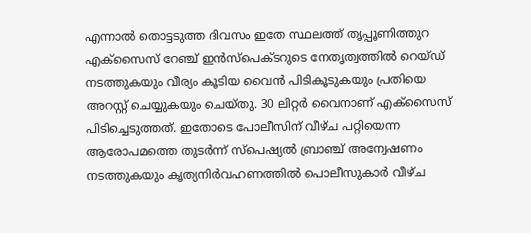എന്നാല്‍ തൊട്ടടുത്ത ദിവസം ഇതേ സ്ഥലത്ത് തൃപ്പൂണിത്തുറ എക്സൈസ് റേഞ്ച് ഇന്‍സ്പെക്ടറുടെ നേതൃത്വത്തില്‍ റെയ്ഡ് നടത്തുകയും വീര്യം കൂടിയ വൈന്‍ പിടികൂടുകയും പ്രതിയെ അറസ്റ്റ് ചെയ്യുകയും ചെയ്തു. 30 ലിറ്റര്‍ വൈനാണ് എക്സൈസ് പിടിച്ചെടുത്തത്. ഇതോടെ പോലീസിന് വീഴ്ച പറ്റിയെന്ന ആരോപമത്തെ തുടര്‍ന്ന് സ്പെഷ്യല്‍ ബ്രാഞ്ച് അന്വേഷണം നടത്തുകയും കൃത്യനിര്‍വഹണത്തില്‍ പൊലീസുകാര്‍ വീഴ്ച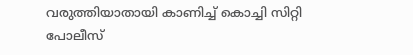വരുത്തിയാതായി കാണിച്ച് കൊച്ചി സിറ്റി പോലീസ്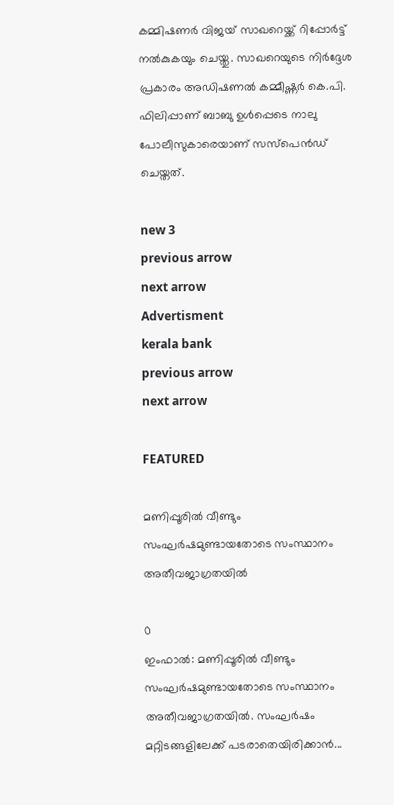കമ്മിഷണര്‍ വിജയ് സാഖറെയ്ക്ക് റിപ്പോര്‍ട്ട് നല്‍കുകയും ചെയ്തു. സാഖറെയുടെ നിര്‍ദ്ദേശ പ്രകാരം അഡിഷണല്‍ കമ്മീഷ്ണര്‍ കെ.പി. ഫിലിപ്പാണ് ബാബു ഉള്‍പ്പെടെ നാലു പോലീസുകാരെയാണ് സസ്‌പെന്‍ഡ് ചെയ്തത്.

new 3
previous arrow
next arrow
Advertisment
kerala bank
previous arrow
next arrow

FEATURED

മണിപ്പൂരിൽ വീണ്ടും സംഘർഷമുണ്ടായതോടെ സംസ്ഥാനം അതീവജാഗ്രതയിൽ

0
ഇംഫാൽ: മണിപ്പൂരിൽ വീണ്ടും സംഘർഷമുണ്ടായതോടെ സംസ്ഥാനം അതീവജാഗ്രതയിൽ. സംഘർഷം മറ്റിടങ്ങളിലേക്ക് പടരാതെയിരിക്കാൻ...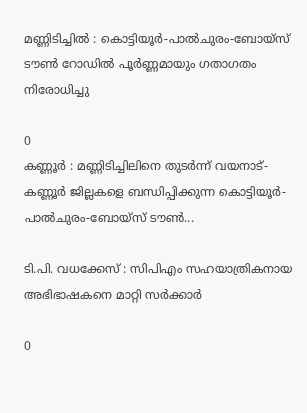മണ്ണിടിച്ചിൽ : കൊട്ടിയൂർ-പാൽചുരം-ബോയ്സ് ടൗൺ റോഡിൽ പൂർണ്ണമായും ഗതാഗതം നിരോധിച്ചു

0
കണ്ണൂർ : മണ്ണിടിച്ചിലിനെ തുടർന്ന് വയനാട്-കണ്ണൂർ ജില്ലകളെ ബന്ധിപ്പിക്കുന്ന കൊട്ടിയൂർ-പാൽചുരം-ബോയ്സ് ടൗൺ...

ടി.പി. വധക്കേസ് : സിപിഎം സഹയാത്രികനായ അഭിഭാഷകനെ മാറ്റി സർക്കാർ

0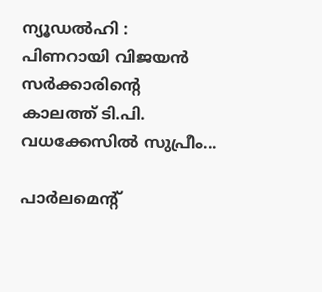ന്യൂഡൽഹി : പിണറായി വിജയൻ സർക്കാരിന്റെ കാലത്ത് ടി.പി. വധക്കേസിൽ സുപ്രീം...

പാർലമെൻ്റ്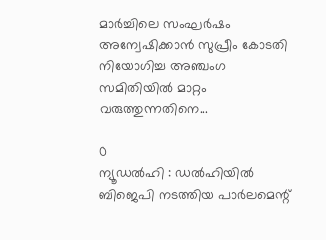മാർച്ചിലെ സംഘർഷം അന്വേഷിക്കാൻ സുപ്രീം കോടതി നിയോഗിച്ച അഞ്ചംഗ സമിതിയിൽ മാറ്റം വരുത്തുന്നതിനെ...

0
ന്യൂഡൽഹി : ഡൽഹിയിൽ ബിജെപി നടത്തിയ പാർലമെന്റ്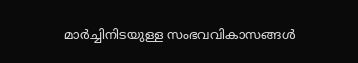മാർച്ചിനിടയുള്ള സംഭവവികാസങ്ങൾ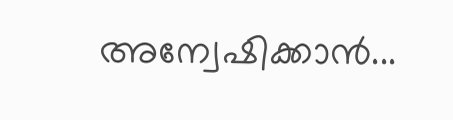അന്വേഷിക്കാൻ...